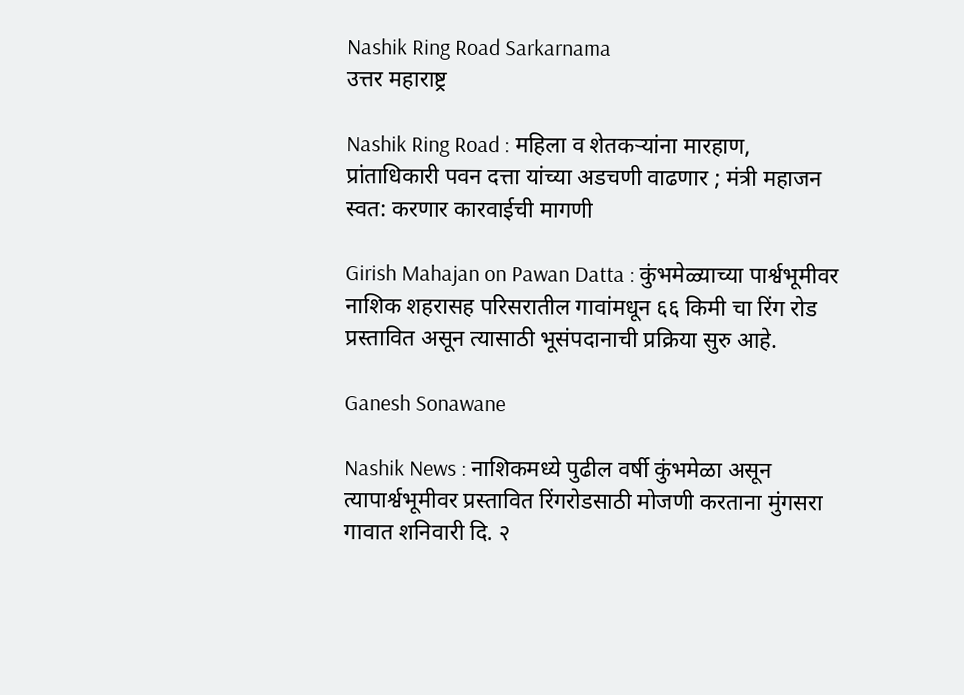Nashik Ring Road Sarkarnama
उत्तर महाराष्ट्र

Nashik Ring Road : महिला व शेतकऱ्यांना मारहाण, प्रांताधिकारी पवन दत्ता यांच्या अडचणी वाढणार ; मंत्री महाजन स्वत: करणार कारवाईची मागणी

Girish Mahajan on Pawan Datta : कुंभमेळ्याच्या पार्श्वभूमीवर नाशिक शहरासह परिसरातील गावांमधून ६६ किमी चा रिंग रोड प्रस्तावित असून त्यासाठी भूसंपदानाची प्रक्रिया सुरु आहे.

Ganesh Sonawane

Nashik News : नाशिकमध्ये पुढील वर्षी कुंभमेळा असून त्यापार्श्वभूमीवर प्रस्तावित रिंगरोडसाठी मोजणी करताना मुंगसरा गावात शनिवारी दि. २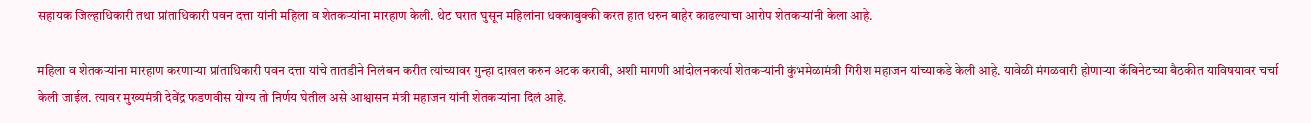सहायक जिल्हाधिकारी तथा प्रांताधिकारी पवन दत्ता यांनी महिला व शेतकऱ्यांना मारहाण केली. थेट घरात घुसून महिलांना धक्काबुक्की करत हात धरुन बाहेर काढल्याचा आरोप शेतकऱ्यांनी केला आहे.

महिला व शेतकऱ्यांना मारहाण करणाऱ्या प्रांताधिकारी पवन दत्ता यांचे तातडीने निलंबन करीत त्यांच्यावर गुन्हा दाखल करुन अटक करावी, अशी मागणी आंदोलनकर्त्या शेतकऱ्यांनी कुंभमेळामंत्री गिरीश महाजन यांच्याकडे केली आहे. यावेळी मंगळवारी होणाऱ्या कॅबिनेटच्या बैठकीत याविषयावर चर्चा केली जाईल. त्यावर मुख्यमंत्री देवेंद्र फडणवीस योग्य तो निर्णय घेतील असे आश्वासन मंत्री महाजन यांनी शेतकऱ्यांना दिलं आहे.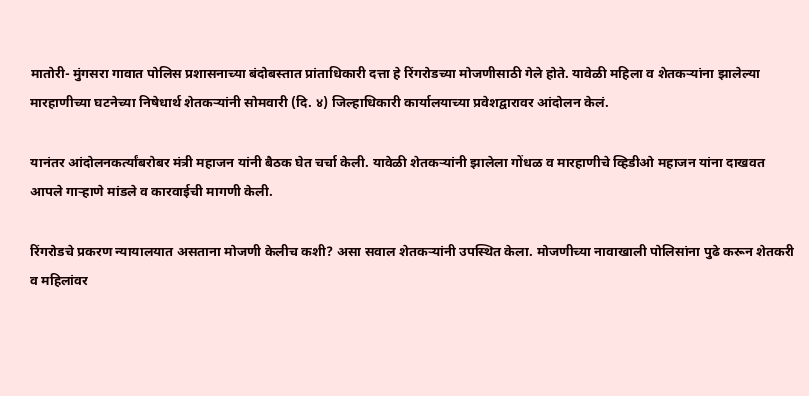मातोरी- मुंगसरा गावात पोलिस प्रशासनाच्या बंदोबस्तात प्रांताधिकारी दत्ता हे रिंगरोडच्या मोजणीसाठी गेले होते. यावेळी महिला व शेतकऱ्यांना झालेल्या मारहाणीच्या घटनेच्या निषेधार्थ शेतकऱ्यांनी सोमवारी (दि. ४) जिल्हाधिकारी कार्यालयाच्या प्रवेशद्वारावर आंदोलन केलं.

यानंतर आंदोलनकर्त्यांबरोबर मंत्री महाजन यांनी बैठक घेत चर्चा केली. यावेळी शेतकऱ्यांनी झालेला गोंधळ व मारहाणीचे व्हिडीओ महाजन यांना दाखवत आपले गाऱ्हाणे मांडले व कारवाईची मागणी केली.

रिंगरोडचे प्रकरण न्यायालयात असताना मोजणी केलीच कशी? असा सवाल शेतकऱ्यांनी उपस्थित केला. मोजणीच्या नावाखाली पोलिसांना पुढे करून शेतकरी व महिलांवर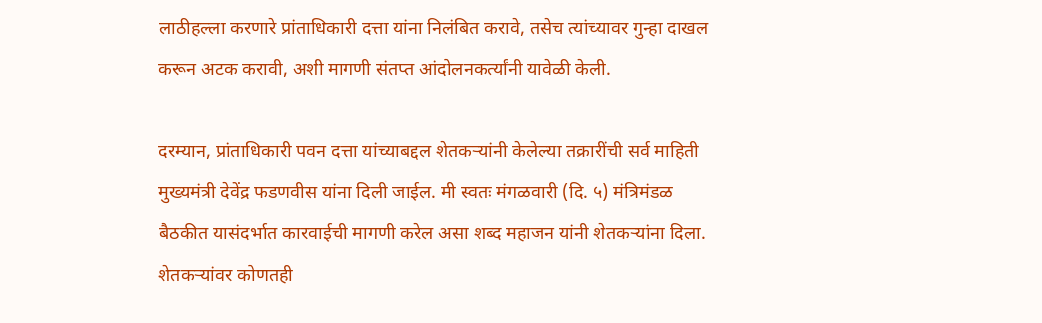लाठीहल्ला करणारे प्रांताधिकारी दत्ता यांना निलंबित करावे, तसेच त्यांच्यावर गुन्हा दाखल करून अटक करावी, अशी मागणी संतप्त आंदोलनकर्त्यांनी यावेळी केली.

दरम्यान, प्रांताधिकारी पवन दत्ता यांच्याबद्दल शेतकऱ्यांनी केलेल्या तक्रारींची सर्व माहिती मुख्यमंत्री देवेंद्र फडणवीस यांना दिली जाईल. मी स्वतः मंगळवारी (दि. ५) मंत्रिमंडळ बैठकीत यासंदर्भात कारवाईची मागणी करेल असा शब्द महाजन यांनी शेतकऱ्यांना दिला. शेतकऱ्यांवर कोणतही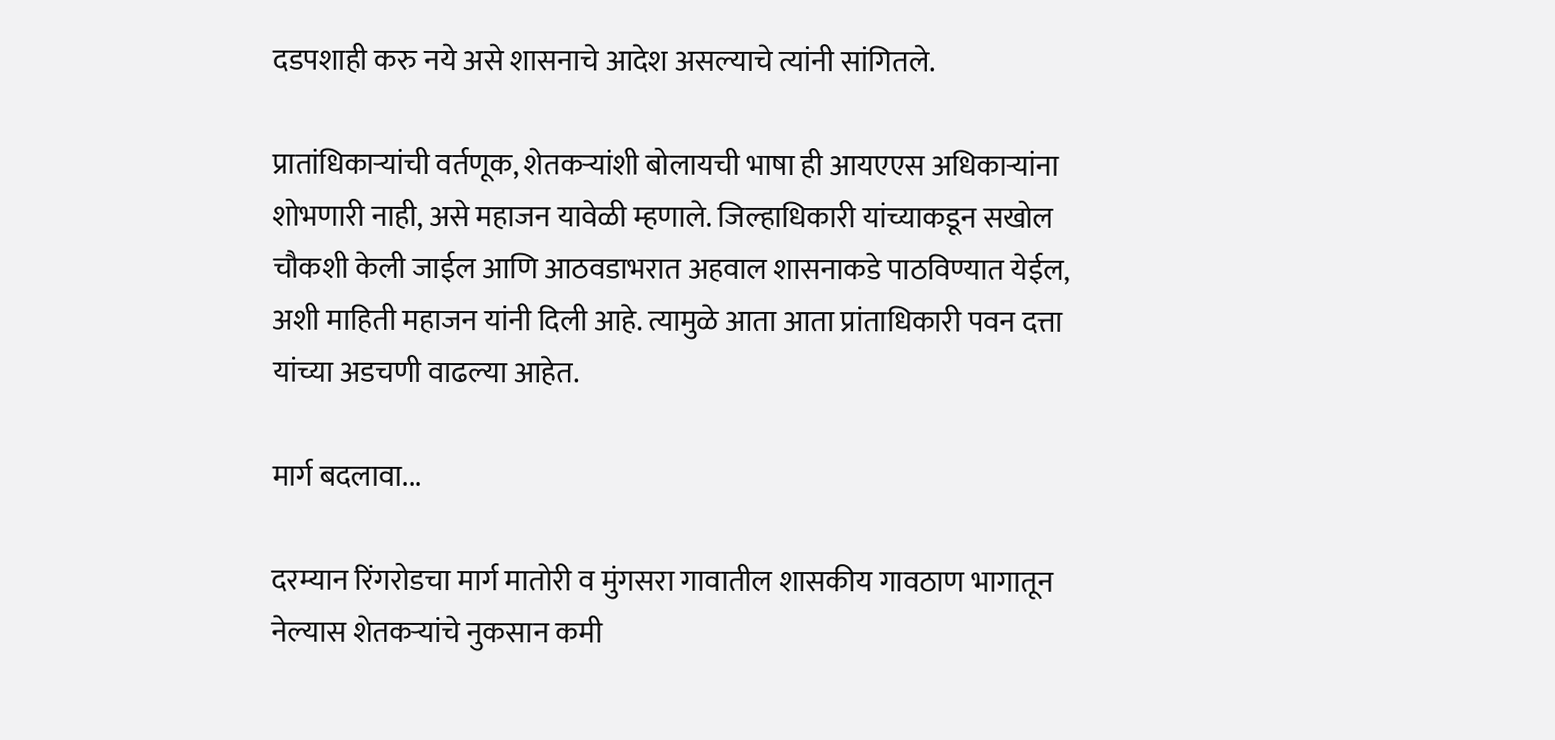दडपशाही करु नये असे शासनाचे आदेश असल्याचे त्यांनी सांगितले.

प्रातांधिकाऱ्यांची वर्तणूक, शेतकऱ्यांशी बोलायची भाषा ही आयएएस अधिकाऱ्यांना शोभणारी नाही, असे महाजन यावेळी म्हणाले. जिल्हाधिकारी यांच्याकडून सखोल चौकशी केली जाईल आणि आठवडाभरात अहवाल शासनाकडे पाठविण्यात येईल, अशी माहिती महाजन यांनी दिली आहे. त्यामुळे आता आता प्रांताधिकारी पवन दत्ता यांच्या अडचणी वाढल्या आहेत.

मार्ग बदलावा...

दरम्यान रिंगरोडचा मार्ग मातोरी व मुंगसरा गावातील शासकीय गावठाण भागातून नेल्यास शेतकऱ्यांचे नुकसान कमी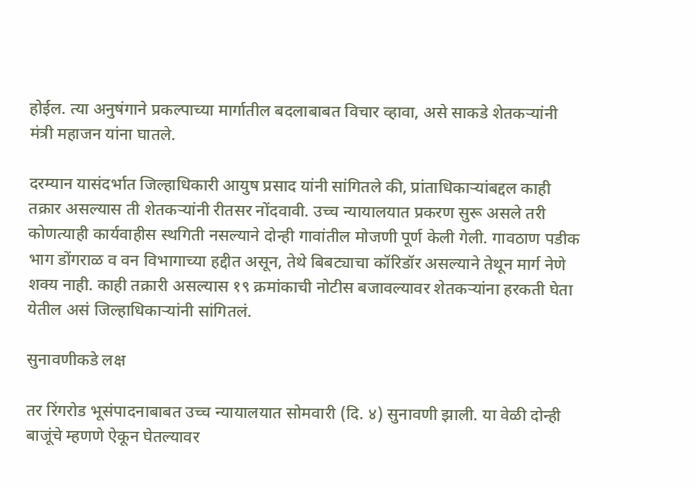होईल. त्या अनुषंगाने प्रकल्पाच्या मार्गातील बदलाबाबत विचार व्हावा, असे साकडे शेतकऱ्यांनी मंत्री महाजन यांना घातले.

दरम्यान यासंदर्भात जिल्हाधिकारी आयुष प्रसाद यांनी सांगितले की, प्रांताधिकाऱ्यांबद्दल काही तक्रार असल्यास ती शेतकऱ्यांनी रीतसर नोंदवावी. उच्च न्यायालयात प्रकरण सुरू असले तरी कोणत्याही कार्यवाहीस स्थगिती नसल्याने दोन्ही गावांतील मोजणी पूर्ण केली गेली. गावठाण पडीक भाग डोंगराळ व वन विभागाच्या हद्दीत असून, तेथे बिबट्याचा कॉरिडॉर असल्याने तेथून मार्ग नेणे शक्य नाही. काही तक्रारी असल्यास १९ क्रमांकाची नोटीस बजावल्यावर शेतकऱ्यांना हरकती घेता येतील असं जिल्हाधिकाऱ्यांनी सांगितलं.

सुनावणीकडे लक्ष

तर रिंगरोड भूसंपादनाबाबत उच्च न्यायालयात सोमवारी (दि. ४) सुनावणी झाली. या वेळी दोन्ही बाजूंचे म्हणणे ऐकून घेतल्यावर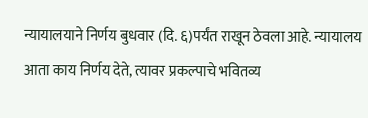न्यायालयाने निर्णय बुधवार (दि. ६)पर्यंत राखून ठेवला आहे. न्यायालय आता काय निर्णय देते, त्यावर प्रकल्पाचे भवितव्य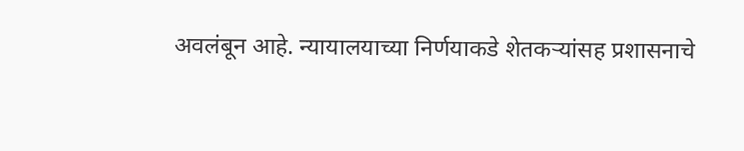अवलंबून आहे. न्यायालयाच्या निर्णयाकडे शेतकऱ्यांसह प्रशासनाचे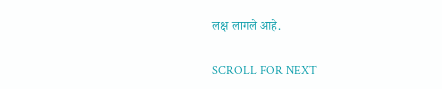लक्ष लागले आहे.

SCROLL FOR NEXT